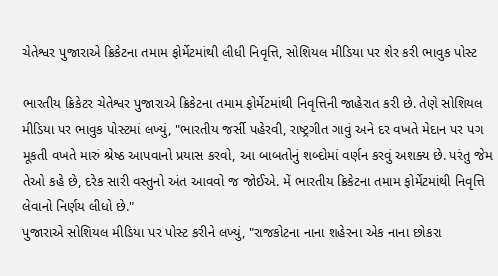ચેતેશ્વર પુજારાએ ક્રિકેટના તમામ ફોર્મેટમાંથી લીધી નિવૃત્તિ, સોશિયલ મીડિયા પર શેર કરી ભાવુક પોસ્ટ

ભારતીય ક્રિકેટર ચેતેશ્વર પુજારાએ ક્રિકેટના તમામ ફોર્મેટમાંથી નિવૃત્તિની જાહેરાત કરી છે. તેણે સોશિયલ મીડિયા પર ભાવુક પોસ્ટમાં લખ્યું, "ભારતીય જર્સી પહેરવી, રાષ્ટ્રગીત ગાવું અને દર વખતે મેદાન પર પગ મૂકતી વખતે મારું શ્રેષ્ઠ આપવાનો પ્રયાસ કરવો, આ બાબતોનું શબ્દોમાં વર્ણન કરવું અશક્ય છે. પરંતુ જેમ તેઓ કહે છે, દરેક સારી વસ્તુનો અંત આવવો જ જોઈએ. મેં ભારતીય ક્રિકેટના તમામ ફોર્મેટમાંથી નિવૃત્તિ લેવાનો નિર્ણય લીધો છે."
પુજારાએ સોશિયલ મીડિયા પર પોસ્ટ કરીને લખ્યું, "રાજકોટના નાના શહેરના એક નાના છોકરા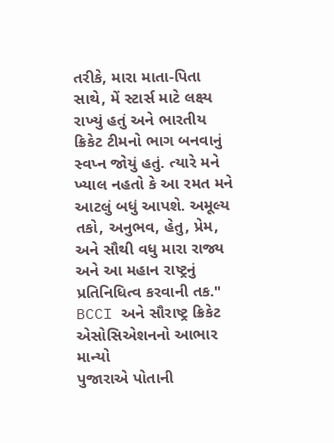તરીકે, મારા માતા-પિતા સાથે, મેં સ્ટાર્સ માટે લક્ષ્ય રાખ્યું હતું અને ભારતીય ક્રિકેટ ટીમનો ભાગ બનવાનું સ્વપ્ન જોયું હતું. ત્યારે મને ખ્યાલ નહતો કે આ રમત મને આટલું બધું આપશે. અમૂલ્ય તકો, અનુભવ, હેતુ, પ્રેમ, અને સૌથી વધુ મારા રાજ્ય અને આ મહાન રાષ્ટ્રનું પ્રતિનિધિત્વ કરવાની તક."
BCCI અને સૌરાષ્ટ્ર ક્રિકેટ એસોસિએશનનો આભાર માન્યો
પુજારાએ પોતાની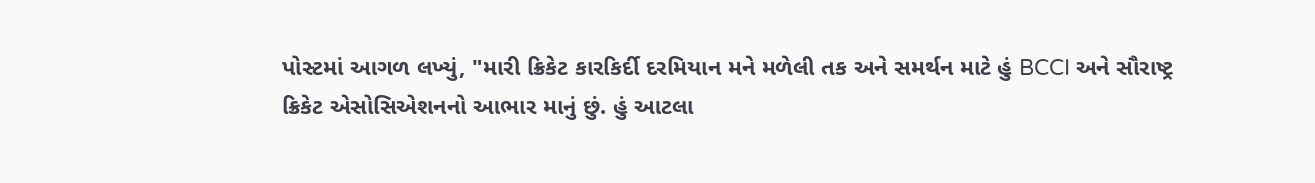પોસ્ટમાં આગળ લખ્યું, "મારી ક્રિકેટ કારકિર્દી દરમિયાન મને મળેલી તક અને સમર્થન માટે હું BCCI અને સૌરાષ્ટ્ર ક્રિકેટ એસોસિએશનનો આભાર માનું છું. હું આટલા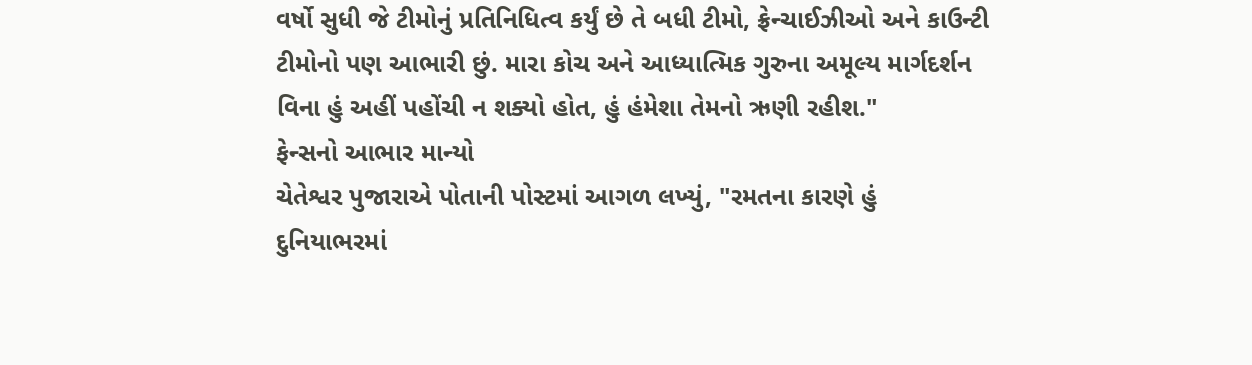વર્ષો સુધી જે ટીમોનું પ્રતિનિધિત્વ કર્યું છે તે બધી ટીમો, ફ્રેન્ચાઈઝીઓ અને કાઉન્ટી ટીમોનો પણ આભારી છું. મારા કોચ અને આધ્યાત્મિક ગુરુના અમૂલ્ય માર્ગદર્શન વિના હું અહીં પહોંચી ન શક્યો હોત, હું હંમેશા તેમનો ઋણી રહીશ."
ફેન્સનો આભાર માન્યો
ચેતેશ્વર પુજારાએ પોતાની પોસ્ટમાં આગળ લખ્યું, "રમતના કારણે હું દુનિયાભરમાં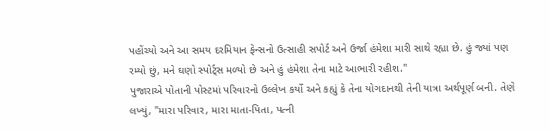પહોંચ્યો અને આ સમય દરમિયાન ફેન્સનો ઉત્સાહી સપોર્ટ અને ઉર્જા હંમેશા મારી સાથે રહ્યા છે. હું જ્યાં પણ રમ્યો છું, મને ઘણો સ્પોર્ટ્સ મળ્યો છે અને હું હંમેશા તેના માટે આભારી રહીશ."
પુજારાએ પોતાની પોસ્ટમાં પરિવારનો ઉલ્લેખ કર્યો અને કહ્યું કે તેના યોગદાનથી તેની યાત્રા અર્થપૂર્ણ બની. તેણે લખ્યું, "મારા પરિવાર, મારા માતા-પિતા, પત્ની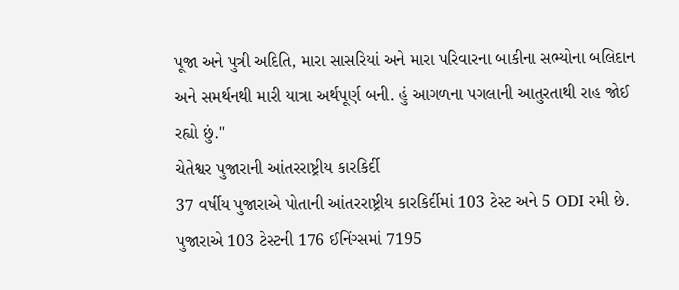પૂજા અને પુત્રી અદિતિ, મારા સાસરિયાં અને મારા પરિવારના બાકીના સભ્યોના બલિદાન અને સમર્થનથી મારી યાત્રા અર્થપૂર્ણ બની. હું આગળના પગલાની આતુરતાથી રાહ જોઈ રહ્યો છું."
ચેતેશ્વર પુજારાની આંતરરાષ્ટ્રીય કારકિર્દી
37 વર્ષીય પુજારાએ પોતાની આંતરરાષ્ટ્રીય કારકિર્દીમાં 103 ટેસ્ટ અને 5 ODI રમી છે. પુજારાએ 103 ટેસ્ટની 176 ઈનિંગ્સમાં 7195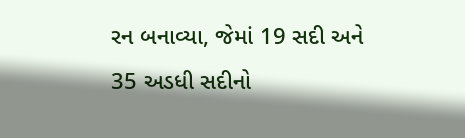રન બનાવ્યા, જેમાં 19 સદી અને 35 અડધી સદીનો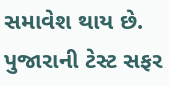સમાવેશ થાય છે. પુજારાની ટેસ્ટ સફર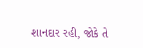શાનદાર રહી, જોકે તે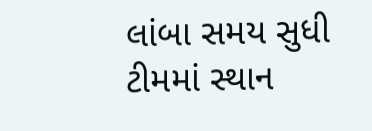લાંબા સમય સુધી ટીમમાં સ્થાન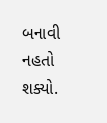બનાવી નહતો શક્યો.